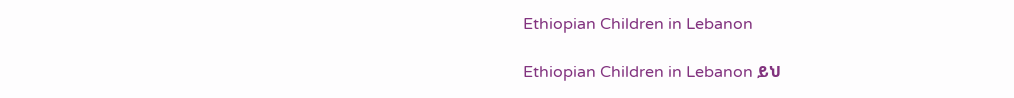Ethiopian Children in Lebanon

Ethiopian Children in Lebanon ይህ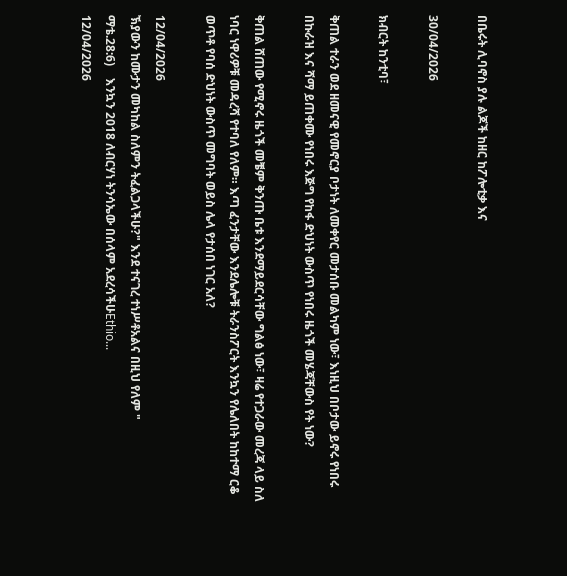በቤሩት ሊባኖስ ያሉ ልጆች ከዘር ከፖሎቲቃ እና

30/04/2026

ክብርት ከንቲባ፣

ቅጠል ተራን ወደ ዘመናዊ የመኖርያ ቦታነት ለመቀየር መታሰቡ መልካም ነው፣ እነዚህ በቦታው ይኖሩ የነበሩ በኩራዝ እና ሻማ ይጠቀሙ የነበሩ እጅግ የከፋ ድህነት ውስጥ የነበሩ ዜጎች መሄጃቸውስ የት ነው?

ቅጠል ሸጠው የሚኖሩ ዜጎች መቼም ቅንጡ ቤቱ እንደማይደርሳቸው ግልፅ ነው፣ ዛሬ የተጋራው መረጃ ላይ ስለ ነባር ነዋሪዎቹ መዳረሻ የተባለ የለም። እጣ ፈንታቸው እንደሌሎቹ ትራንስፖርት እንኳን የሌለበት ከከተማ ርቆ ወጥቶ የባሰ ድህነት ውስጥ መግባት ወይስ ሌላ የታሰበ ነገር አለ?

12/04/2026
ኽያውን ከሙታን መካከል ስለምን ትፈልጋላችሁ?" እንደ ተናገረ ተነሥቶአልና በዚህ የለም "              ማቴ.28:6)    እንኳን 2018 ለብርሃነ ትንሳኤው በሰላም አደረሳችሁEthio...
12/04/2026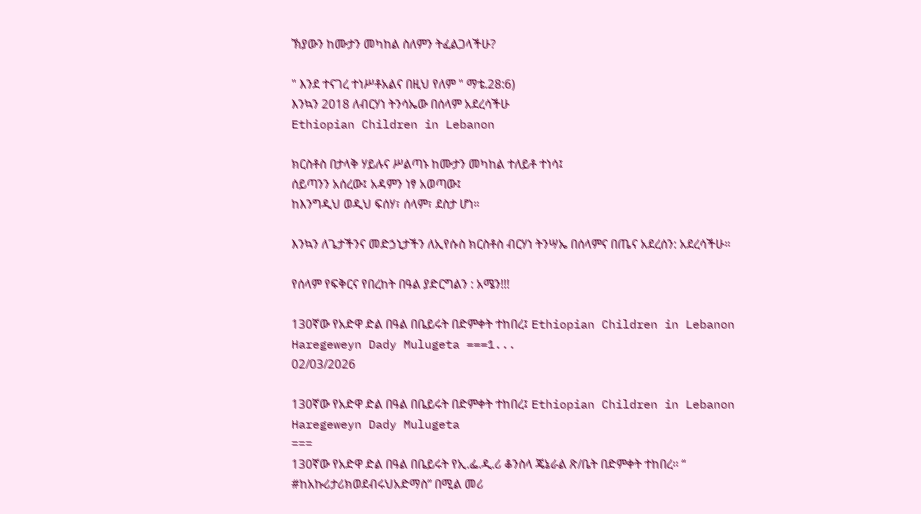ኽያውን ከሙታን መካከል ስለምን ትፈልጋላችሁ?

" እንደ ተናገረ ተነሥቶአልና በዚህ የለም " ማቴ.28:6)
እንኳን 2018 ለብርሃነ ትንሳኤው በሰላም አደረሳችሁ
Ethiopian Children in Lebanon

ክርስቶስ በታላቅ ሃይሉና ሥልጣኑ ከሙታን መካከል ተለይቶ ተነሳ፤
ሰይጣንን አሰረው፤ አዳምን ነፃ አወጣው፤
ከእንግዲህ ወዲህ ፍሰሃ፣ ሰላም፣ ደስታ ሆነ።

እንኳን ለጌታችንና መድኃኒታችን ለኢየሱስ ክርስቶስ ብርሃነ ትንሣኤ በሰላምና በጤና አደረሰን: አደረሳችሁ።

የሰላም የፍቅርና የበረከት በዓል ያድርግልን : አሜን!!!

130ኛው የአድዋ ድል በዓል በቤይሩት በድምቀት ተከበረ፤ Ethiopian Children in Lebanon Haregeweyn Dady Mulugeta ===1...
02/03/2026

130ኛው የአድዋ ድል በዓል በቤይሩት በድምቀት ተከበረ፤ Ethiopian Children in Lebanon Haregeweyn Dady Mulugeta
===
130ኛው የአድዋ ድል በዓል በቤይሩት የኢ.ፌ.ዲ.ሪ ቆንስላ ጄኔራል ጽ/ቤት በድምቀት ተከበረ፡፡ “ #ከአኩሪታሪክወደብሩህአድማስ” በሚል መሪ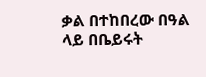ቃል በተከበረው በዓል ላይ በቤይሩት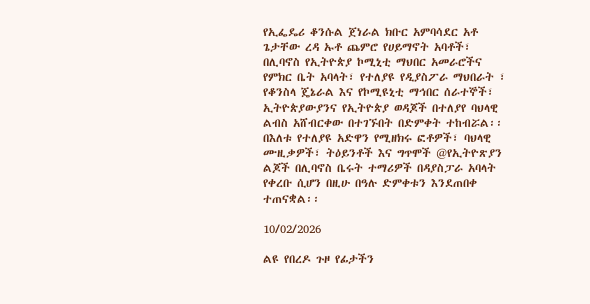የኢፌዴሪ ቆንሱል ጀነራል ክቡር አምባሳደር አቶ ጌታቸው ረዳ ኡቶ ጨምሮ የሀይማኖት አባቶች፣ በሊባኖስ የኢትዮጵያ ኮሚኒቲ ማህበር አመራሮችና የምክር ቤት አባላት፣ የተለያዩ የዲያስፖራ ማህበራት ፣ የቆንስላ ጄኔራል እና የኮሚዩኒቲ ማኅበር ሰራተኞች፣ ኢትዮጵያውያንና የኢትዮጵያ ወዳጆች በተለያየ ባህላዊ ልብስ አሸብርቀው በተገኙበት በድምቀት ተከብሯል፡፡
በእለቱ የተለያዩ አድዋን የሚዘክሩ ፎቶዎች፣ ባህላዊ ሙዚቃዎች፣ ትዕይንቶች እና ግጥሞች @የኢትዮጽያን ልጆች በሊባኖስ ቤሩት ተማሪዎች በዳያስፓራ አባላት የቀረቡ ሲሆን በዚሁ በዓሉ ድምቀቱን እንደጠበቀ ተጠናቋል፡፡

10/02/2026

ልዩ የበረዶ ጉዞ የፊታችን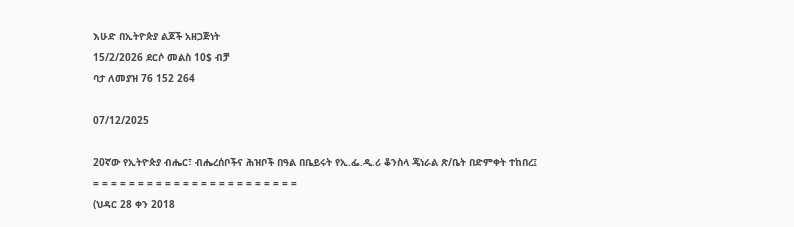እሁድ በኢትዮጵያ ልጆች አዘጋጅነት
15/2/2026 ደርሶ መልስ 10$ ብቻ
ባታ ለመያዝ 76 152 264

07/12/2025

20ኛው የኢትዮጵያ ብሔር፣ ብሔረሰቦችና ሕዝቦች በዓል በቤይሩት የኢ.ፌ.ዲ.ሪ ቆንስላ ጄነራል ጽ/ቤት በድምቀት ተከበረ፤
= = = = = = = = = = = = = = = = = = = = = = =
(ህዳር 28 ቀን 2018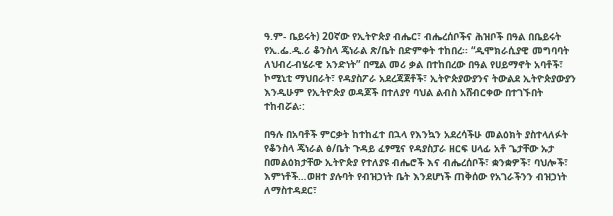ዓ.ም- ቤይሩት) 20ኛው የኢትዮጵያ ብሔር፣ ብሔረሰቦችና ሕዝቦች በዓል በቤይሩት የኢ.ፌ.ዲ.ሪ ቆንስላ ጄነራል ጽ/ቤት በድምቀት ተከበረ፡፡ “ዲሞክራሲያዊ መግባባት ለህብረ-ብሄራዊ አንድነት” በሚል መሪ ቃል በተከበረው በዓል የሀይማኖት አባቶች፣ ኮሚኒቲ ማህበራት፣ የዳያስፖራ አደረጃጀቶች፣ ኢትዮጵያውያንና ትውልደ ኢትዮጵያውያን እንዲሁም የኢትዮጵያ ወዳጆች በተለያየ ባህል ልብስ አሸብርቀው በተገኙበት ተከብሯል፡:

በዓሉ በአባቶች ምርቃት ከተከፈተ በኋላ የእንኳን አደረሳችሁ መልዕክት ያስተላለፉት የቆንስላ ጄነራል ፅ/ቤት ጉዳይ ፈፃሚና የዳያስፓራ ዘርፍ ሀላፊ አቶ ጌታቸው ኡታ በመልዕክታቸው ኢትዮጵያ የተለያዩ ብሔሮች እና ብሔረሰቦች፣ ቋንቋዎች፣ ባህሎች፣ እምነቶች…ወዘተ ያሉባት የብዝኃነት ቤት እንደሆነች ጠቅሰው የአገራችንን ብዝኃነት ለማስተዳደር፣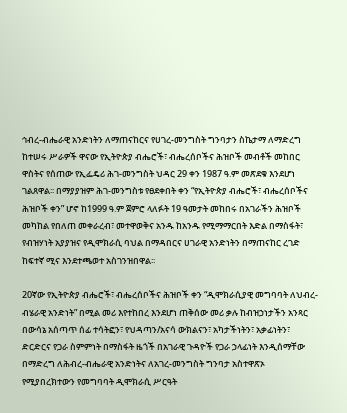ኅብረ-ብሔራዊ አንድነትን ለማጠናከርና የሀገረ-መንግስት ግንባታን ስኬታማ ለማድረግ ከተሠሩ ሥራዎች ዋናው የኢትዮጵያ ብሔሮች፣ ብሔረሰቦችና ሕዝቦች መብቶች መከበር ዋስትና የሰጠው የኢፌዴሪ ሕገ-መንግስት ህዳር 29 ቀን 1987 ዓ.ም መጽደቁ እንደሆነ ገልጸዋል፡፡ በማያያዝም ሕገ-መንግስቱ የፀደቀበት ቀን “የኢትዮጵያ ብሔሮች፣ ብሔረሰቦችና ሕዝቦች ቀን” ሆኖ ከ1999 ዓ.ም ጀምሮ ላለፉት 19 ዓመታት መከበሩ በአገራችን ሕዝቦች መካከል የበለጠ መቀራረብ፣ መተዋወቅና አንዱ ከአንዱ የሚማማርበት እድል በማስፋት፣ የብዝሃነት አያያዝና የዲሞክራሲ ባህል በማዳበርና ሀገራዊ አንድነትን በማጠናከር ረገድ ከፍተኛ ሚና እንደተጫወተ አስገንዝበዋል፡፡

20ኛው የኢትዮጵያ ብሔሮች፣ ብሔረሰቦችና ሕዝቦች ቀን “ዲሞክራሲያዊ መግባባት ለህብረ-ብሄራዊ አንድነት” በሚል መሪ እየተከበረ እንደሆነ ጠቅሰው መሪ ቃሉ ከብዝኃነታችን አንጻር በውሳኔ አሰጣጥ ሰፊ ተሳትፎን፣ የህዳጣን/አናሳ ውክልናን፣ አካታችነትን፣ አቃፊነትን፣ ድርድርና የጋራ ስምምነት በማስፋት ዜጎች በአገራዊ ጉዳዮች የጋራ ኃላፊነት እንዲሰማቸው በማድረግ ለሕብረ-ብሔራዊ አንድነትና ለአገረ-መንግስት ግንባታ አስተዋጽኦ የሚያበረክተውን የመግባባት ዲሞክራሲ ሥርዓት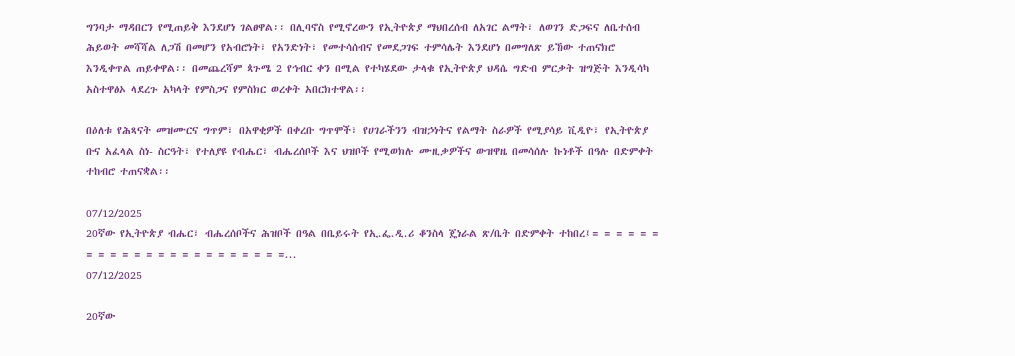ግንባታ ማዳበርን የሚጠይቅ እንደሆነ ገልፀዋል፡፡ በሊባኖስ የሚኖረውን የኢትዮጵያ ማህበረሰብ ለአገር ልማት፣ ለወገን ድጋፍና ለቤተሰብ ሕይወት መሻሻል ለጋሽ በመሆን የአብሮነት፣ የአንድነት፣ የመተሳሰብና የመደጋገፍ ተምሳሌት እንደሆነ በመግለጽ ይኸው ተጠናክሮ እንዲቀጥል ጠይቀዋል፡፡ በመጨረሻም ጳጉሜ 2 የኅብር ቀን በሚል የተካሄደው ታላቁ የኢትዮጵያ ህዳሴ ግድብ ምርቃት ዝግጅት እንዲሳካ አስተዋፅኦ ላደረጉ አካላት የምስጋና የምስክር ወረቀት አበርክተዋል፡፡

በዕለቱ የሕጻናት መዝሙርና ግጥም፣ በአዋቂዎች በቀረቡ ግጥሞች፣ የሀገራችንን ብዝኃነትና የልማት ስራዎች የሚያሳይ ቪዲዮ፣ የኢትዮጵያ ቡና አፈላል ስነ- ስርዓት፣ የተለያዩ የብሔር፣ ብሔረሰቦች እና ህዝቦች የሚወክሉ ሙዚቃዎችና ውዝዋዜ በመሳሰሉ ኩነቶች በዓሉ በድምቀት ተከብሮ ተጠናቋል፡፡

07/12/2025
20ኛው የኢትዮጵያ ብሔር፣ ብሔረሰቦችና ሕዝቦች በዓል በቤይሩት የኢ.ፌ.ዲ.ሪ ቆንስላ ጄነራል ጽ/ቤት በድምቀት ተከበረ፤= = = = = = = = = = = = = = = = = = = = = = =...
07/12/2025

20ኛው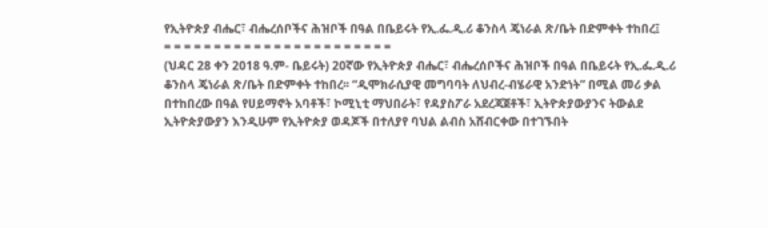የኢትዮጵያ ብሔር፣ ብሔረሰቦችና ሕዝቦች በዓል በቤይሩት የኢ.ፌ.ዲ.ሪ ቆንስላ ጄነራል ጽ/ቤት በድምቀት ተከበረ፤
= = = = = = = = = = = = = = = = = = = = = = =
(ህዳር 28 ቀን 2018 ዓ.ም- ቤይሩት) 20ኛው የኢትዮጵያ ብሔር፣ ብሔረሰቦችና ሕዝቦች በዓል በቤይሩት የኢ.ፌ.ዲ.ሪ ቆንስላ ጄነራል ጽ/ቤት በድምቀት ተከበረ፡፡ “ዲሞክራሲያዊ መግባባት ለህብረ-ብሄራዊ አንድነት” በሚል መሪ ቃል በተከበረው በዓል የሀይማኖት አባቶች፣ ኮሚኒቲ ማህበራት፣ የዳያስፖራ አደረጃጀቶች፣ ኢትዮጵያውያንና ትውልደ ኢትዮጵያውያን እንዲሁም የኢትዮጵያ ወዳጆች በተለያየ ባህል ልብስ አሸብርቀው በተገኙበት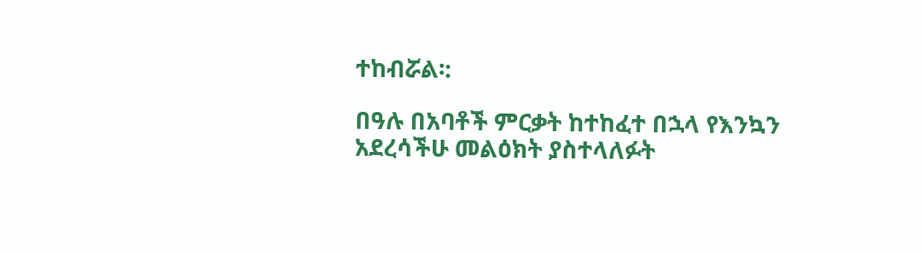ተከብሯል፡:

በዓሉ በአባቶች ምርቃት ከተከፈተ በኋላ የእንኳን አደረሳችሁ መልዕክት ያስተላለፉት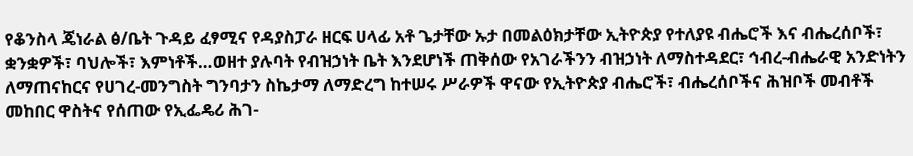የቆንስላ ጄነራል ፅ/ቤት ጉዳይ ፈፃሚና የዳያስፓራ ዘርፍ ሀላፊ አቶ ጌታቸው ኡታ በመልዕክታቸው ኢትዮጵያ የተለያዩ ብሔሮች እና ብሔረሰቦች፣ ቋንቋዎች፣ ባህሎች፣ እምነቶች…ወዘተ ያሉባት የብዝኃነት ቤት እንደሆነች ጠቅሰው የአገራችንን ብዝኃነት ለማስተዳደር፣ ኅብረ-ብሔራዊ አንድነትን ለማጠናከርና የሀገረ-መንግስት ግንባታን ስኬታማ ለማድረግ ከተሠሩ ሥራዎች ዋናው የኢትዮጵያ ብሔሮች፣ ብሔረሰቦችና ሕዝቦች መብቶች መከበር ዋስትና የሰጠው የኢፌዴሪ ሕገ-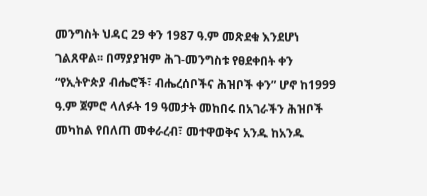መንግስት ህዳር 29 ቀን 1987 ዓ.ም መጽደቁ እንደሆነ ገልጸዋል፡፡ በማያያዝም ሕገ-መንግስቱ የፀደቀበት ቀን “የኢትዮጵያ ብሔሮች፣ ብሔረሰቦችና ሕዝቦች ቀን” ሆኖ ከ1999 ዓ.ም ጀምሮ ላለፉት 19 ዓመታት መከበሩ በአገራችን ሕዝቦች መካከል የበለጠ መቀራረብ፣ መተዋወቅና አንዱ ከአንዱ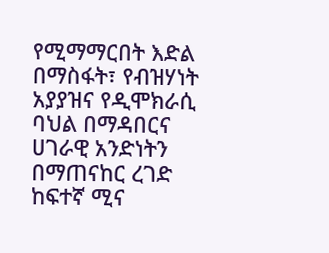የሚማማርበት እድል በማስፋት፣ የብዝሃነት አያያዝና የዲሞክራሲ ባህል በማዳበርና ሀገራዊ አንድነትን በማጠናከር ረገድ ከፍተኛ ሚና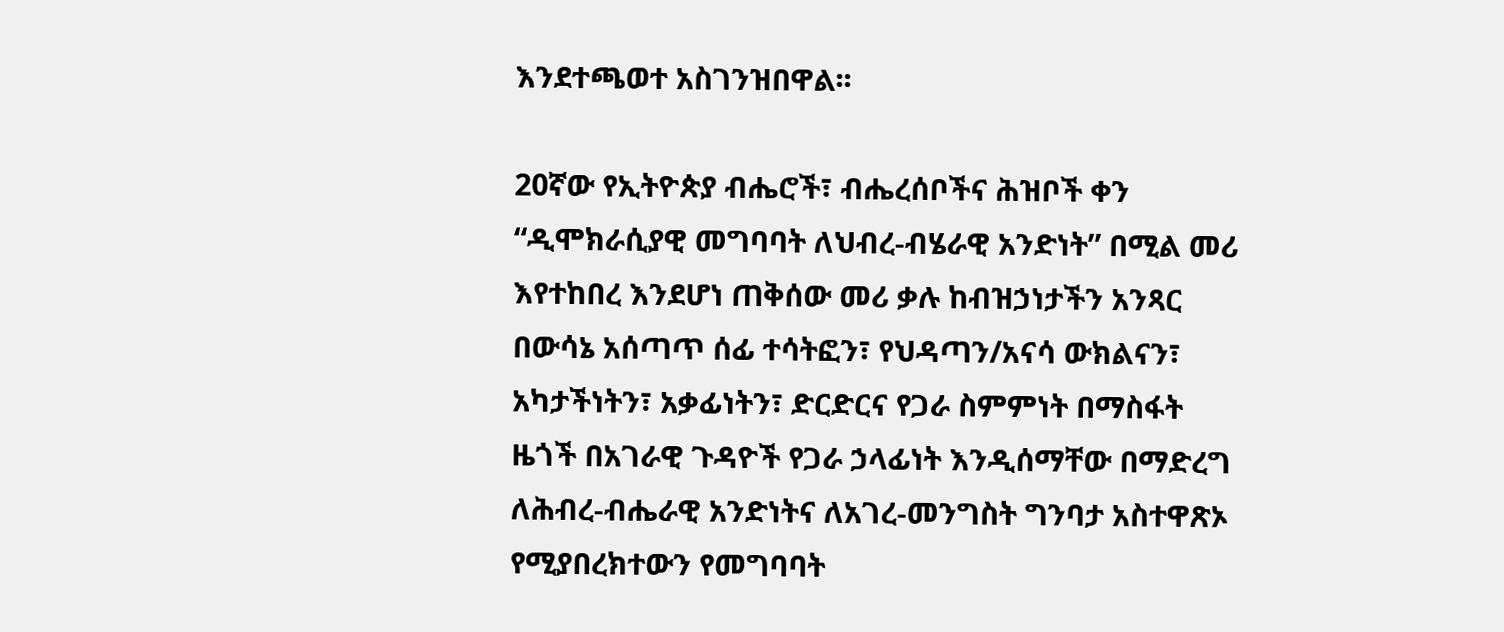እንደተጫወተ አስገንዝበዋል፡፡

20ኛው የኢትዮጵያ ብሔሮች፣ ብሔረሰቦችና ሕዝቦች ቀን “ዲሞክራሲያዊ መግባባት ለህብረ-ብሄራዊ አንድነት” በሚል መሪ እየተከበረ እንደሆነ ጠቅሰው መሪ ቃሉ ከብዝኃነታችን አንጻር በውሳኔ አሰጣጥ ሰፊ ተሳትፎን፣ የህዳጣን/አናሳ ውክልናን፣ አካታችነትን፣ አቃፊነትን፣ ድርድርና የጋራ ስምምነት በማስፋት ዜጎች በአገራዊ ጉዳዮች የጋራ ኃላፊነት እንዲሰማቸው በማድረግ ለሕብረ-ብሔራዊ አንድነትና ለአገረ-መንግስት ግንባታ አስተዋጽኦ የሚያበረክተውን የመግባባት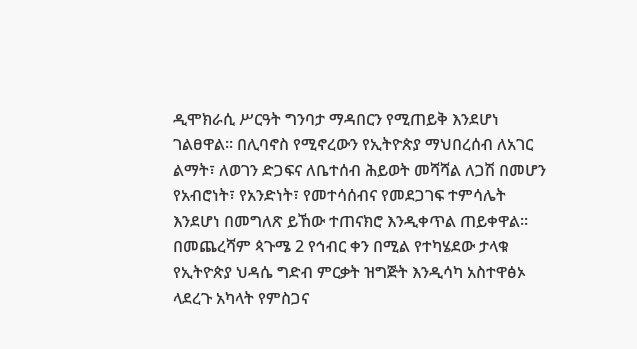ዲሞክራሲ ሥርዓት ግንባታ ማዳበርን የሚጠይቅ እንደሆነ ገልፀዋል፡፡ በሊባኖስ የሚኖረውን የኢትዮጵያ ማህበረሰብ ለአገር ልማት፣ ለወገን ድጋፍና ለቤተሰብ ሕይወት መሻሻል ለጋሽ በመሆን የአብሮነት፣ የአንድነት፣ የመተሳሰብና የመደጋገፍ ተምሳሌት እንደሆነ በመግለጽ ይኸው ተጠናክሮ እንዲቀጥል ጠይቀዋል፡፡ በመጨረሻም ጳጉሜ 2 የኅብር ቀን በሚል የተካሄደው ታላቁ የኢትዮጵያ ህዳሴ ግድብ ምርቃት ዝግጅት እንዲሳካ አስተዋፅኦ ላደረጉ አካላት የምስጋና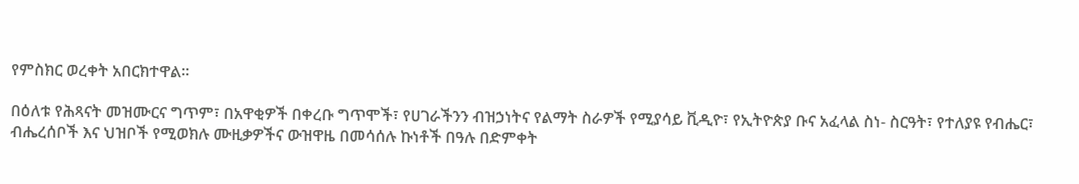የምስክር ወረቀት አበርክተዋል፡፡

በዕለቱ የሕጻናት መዝሙርና ግጥም፣ በአዋቂዎች በቀረቡ ግጥሞች፣ የሀገራችንን ብዝኃነትና የልማት ስራዎች የሚያሳይ ቪዲዮ፣ የኢትዮጵያ ቡና አፈላል ስነ- ስርዓት፣ የተለያዩ የብሔር፣ ብሔረሰቦች እና ህዝቦች የሚወክሉ ሙዚቃዎችና ውዝዋዜ በመሳሰሉ ኩነቶች በዓሉ በድምቀት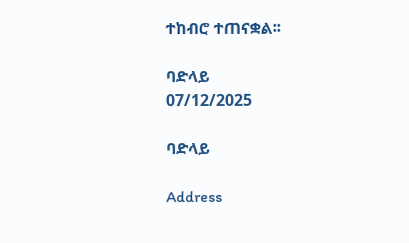ተከብሮ ተጠናቋል፡፡

ባድላይ
07/12/2025

ባድላይ

Address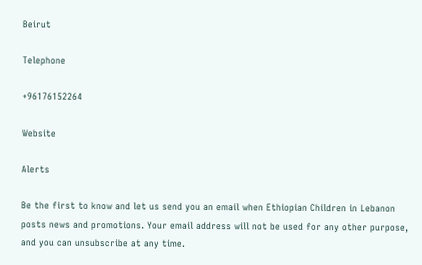Beirut

Telephone

+96176152264

Website

Alerts

Be the first to know and let us send you an email when Ethiopian Children in Lebanon posts news and promotions. Your email address will not be used for any other purpose, and you can unsubscribe at any time.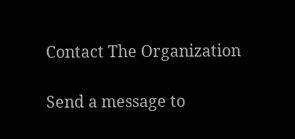Contact The Organization

Send a message to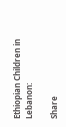Ethiopian Children in Lebanon:

Share